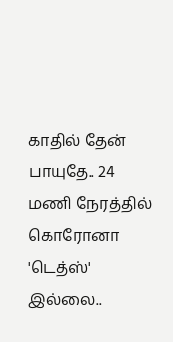காதில் தேன் பாயுதே.. 24 மணி நேரத்தில் கொரோனா 'டெத்ஸ்' இல்லை..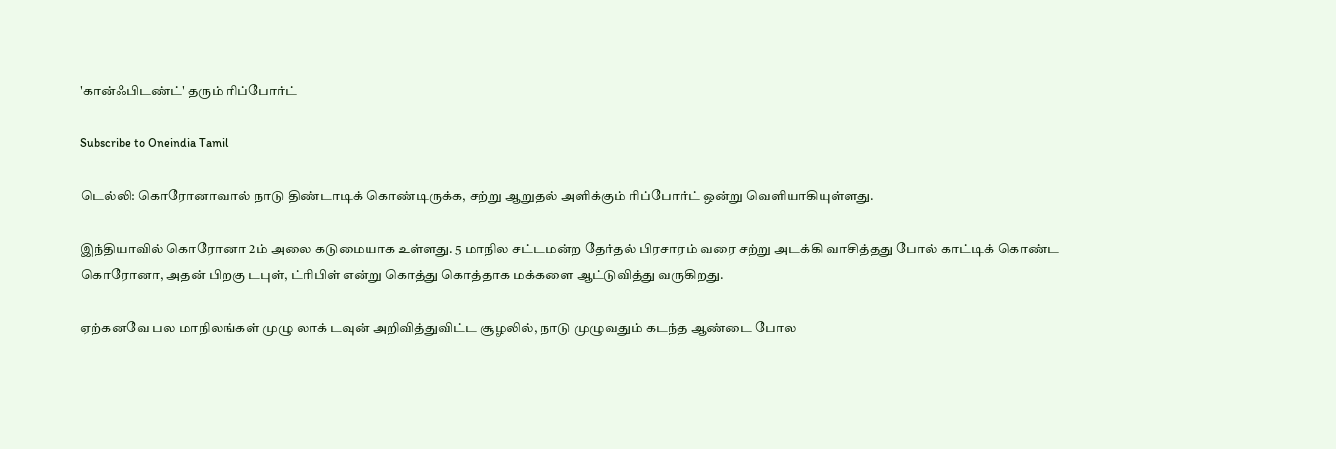'கான்ஃபிடண்ட்' தரும் ரிப்போர்ட்

Subscribe to Oneindia Tamil

டெல்லி: கொரோனாவால் நாடு திண்டாடிக் கொண்டிருக்க, சற்று ஆறுதல் அளிக்கும் ரிப்போர்ட் ஒன்று வெளியாகியுள்ளது.

இந்தியாவில் கொரோனா 2ம் அலை கடுமையாக உள்ளது. 5 மாநில சட்டமன்ற தேர்தல் பிரசாரம் வரை சற்று அடக்கி வாசித்தது போல் காட்டிக் கொண்ட கொரோனா, அதன் பிறகு டபுள், ட்ரிபிள் என்று கொத்து கொத்தாக மக்களை ஆட்டுவித்து வருகிறது.

ஏற்கனவே பல மாநிலங்கள் முழு லாக் டவுன் அறிவித்துவிட்ட சூழலில், நாடு முழுவதும் கடந்த ஆண்டை போல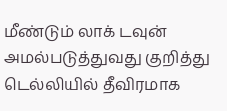மீண்டும் லாக் டவுன் அமல்படுத்துவது குறித்து டெல்லியில் தீவிரமாக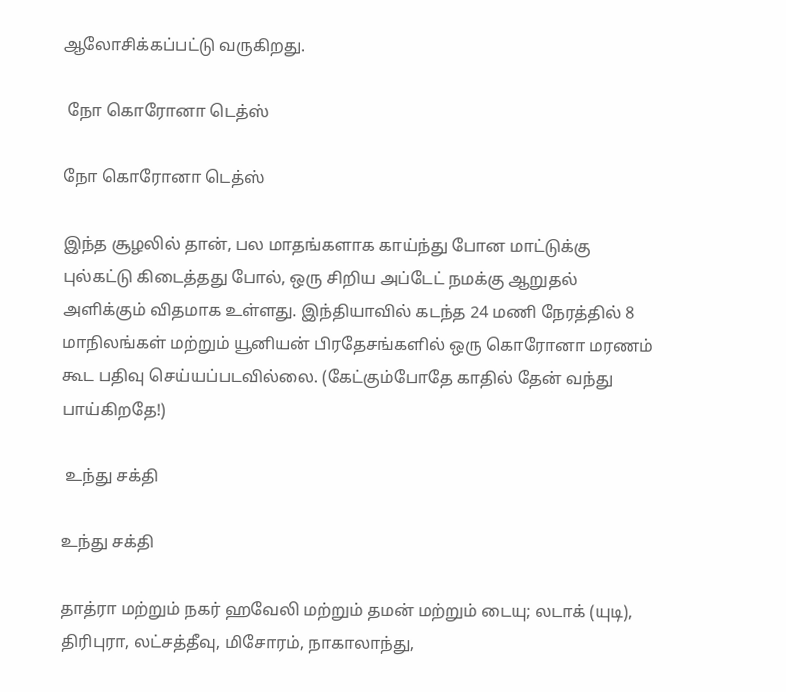ஆலோசிக்கப்பட்டு வருகிறது.

 நோ கொரோனா டெத்ஸ்

நோ கொரோனா டெத்ஸ்

இந்த சூழலில் தான், பல மாதங்களாக காய்ந்து போன மாட்டுக்கு புல்கட்டு கிடைத்தது போல், ஒரு சிறிய அப்டேட் நமக்கு ஆறுதல் அளிக்கும் விதமாக உள்ளது. இந்தியாவில் கடந்த 24 மணி நேரத்தில் 8 மாநிலங்கள் மற்றும் யூனியன் பிரதேசங்களில் ஒரு கொரோனா மரணம் கூட பதிவு செய்யப்படவில்லை. (கேட்கும்போதே காதில் தேன் வந்து பாய்கிறதே!)

 உந்து சக்தி

உந்து சக்தி

தாத்ரா மற்றும் நகர் ஹவேலி மற்றும் தமன் மற்றும் டையு; லடாக் (யுடி), திரிபுரா, லட்சத்தீவு, மிசோரம், நாகாலாந்து,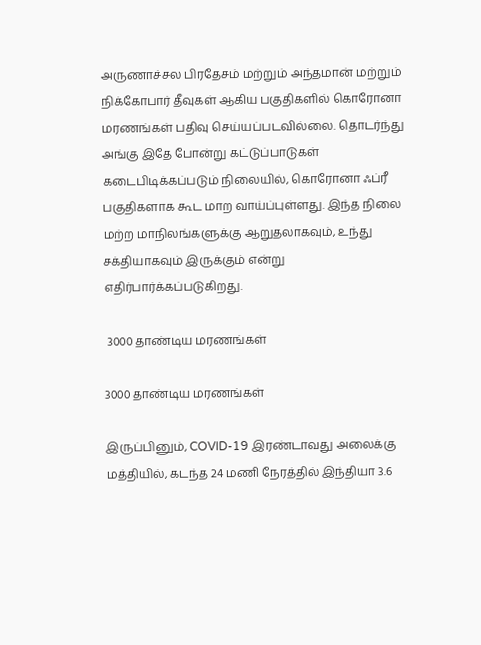அருணாச்சல பிரதேசம் மற்றும் அந்தமான் மற்றும் நிக்கோபார் தீவுகள் ஆகிய பகுதிகளில் கொரோனா மரணங்கள் பதிவு செய்யப்படவில்லை. தொடர்ந்து அங்கு இதே போன்று கட்டுப்பாடுகள் கடைபிடிக்கப்படும் நிலையில், கொரோனா ஃப்ரீ பகுதிகளாக கூட மாற வாய்ப்புள்ளது. இந்த நிலை மற்ற மாநிலங்களுக்கு ஆறுதலாகவும், உந்து சக்தியாகவும் இருக்கும் என்று எதிர்பார்க்கப்படுகிறது.

 3000 தாண்டிய மரணங்கள்

3000 தாண்டிய மரணங்கள்

இருப்பினும், COVID-19 இரண்டாவது அலைக்கு மத்தியில், கடந்த 24 மணி நேரத்தில் இந்தியா 3.6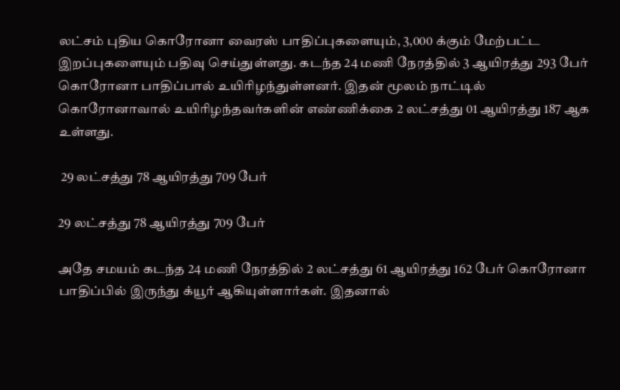லட்சம் புதிய கொரோனா வைரஸ் பாதிப்புகளையும், 3,000 க்கும் மேற்பட்ட இறப்புகளையும் பதிவு செய்துள்ளது. கடந்த 24 மணி நேரத்தில் 3 ஆயிரத்து 293 பேர் கொரோனா பாதிப்பால் உயிரிழந்துள்ளனர். இதன் மூலம் நாட்டில் கொரோனாவால் உயிரிழந்தவர்களின் எண்ணிக்கை 2 லட்சத்து 01 ஆயிரத்து 187 ஆக உள்ளது.

 29 லட்சத்து 78 ஆயிரத்து 709 பேர்

29 லட்சத்து 78 ஆயிரத்து 709 பேர்

அதே சமயம் கடந்த 24 மணி நேரத்தில் 2 லட்சத்து 61 ஆயிரத்து 162 பேர் கொரோனா பாதிப்பில் இருந்து க்யூர் ஆகியுள்ளார்கள். இதனால்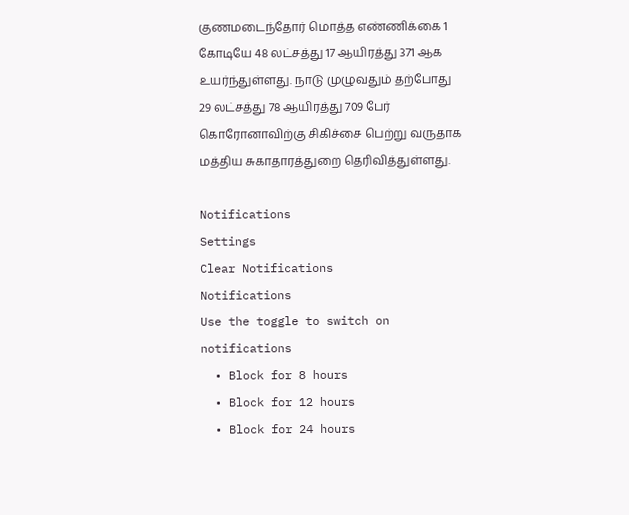குணமடைந்தோர் மொத்த எண்ணிக்கை 1 கோடியே 48 லட்சத்து 17 ஆயிரத்து 371 ஆக உயர்ந்துள்ளது. நாடு முழுவதும் தற்போது 29 லட்சத்து 78 ஆயிரத்து 709 பேர் கொரோனாவிற்கு சிகிச்சை பெற்று வருதாக மத்திய சுகாதாரத்துறை தெரிவித்துள்ளது.

Notifications
Settings
Clear Notifications
Notifications
Use the toggle to switch on notifications
  • Block for 8 hours
  • Block for 12 hours
  • Block for 24 hours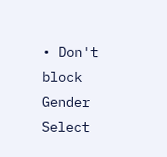• Don't block
Gender
Select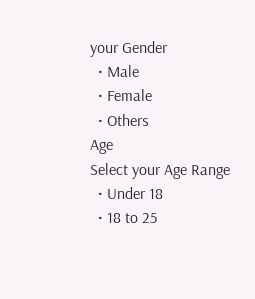your Gender
  • Male
  • Female
  • Others
Age
Select your Age Range
  • Under 18
  • 18 to 25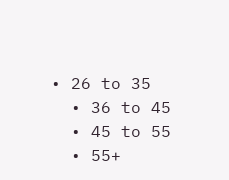• 26 to 35
  • 36 to 45
  • 45 to 55
  • 55+